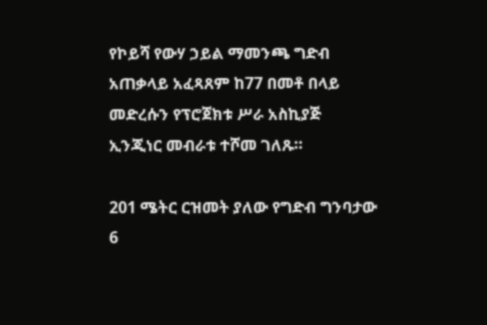የኮይሻ የውሃ ኃይል ማመንጫ ግድብ አጠቃላይ አፈጻጸም ከ77 በመቶ በላይ መድረሱን የፕሮጀክቱ ሥራ አስኪያጅ ኢንጂነር መብራቱ ተሾመ ገለጹ።

201 ሜትር ርዝመት ያለው የግድብ ግንባታው 6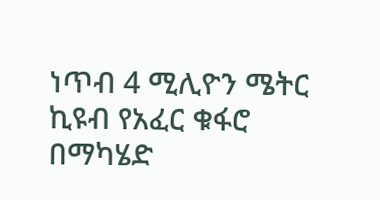ነጥብ 4 ሚሊዮን ሜትር ኪዩብ የአፈር ቁፋሮ በማካሄድ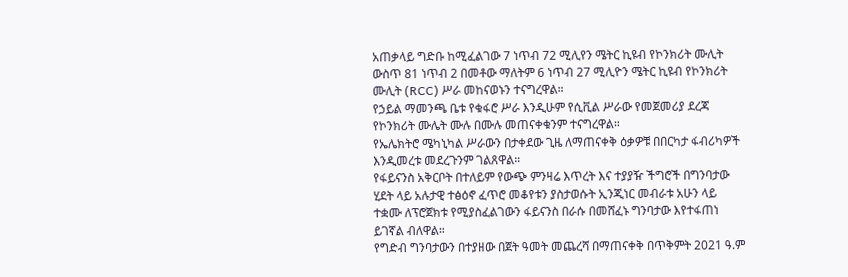አጠቃላይ ግድቡ ከሚፈልገው 7 ነጥብ 72 ሚሊየን ሜትር ኪዩብ የኮንክሪት ሙሊት ውስጥ 81 ነጥብ 2 በመቶው ማለትም 6 ነጥብ 27 ሚሊዮን ሜትር ኪዩብ የኮንክሪት ሙሊት (RCC) ሥራ መከናወኑን ተናግረዋል።
የኃይል ማመንጫ ቤቱ የቁፋሮ ሥራ እንዲሁም የሲቪል ሥራው የመጀመሪያ ደረጃ የኮንክሪት ሙሌት ሙሉ በሙሉ መጠናቀቁንም ተናግረዋል።
የኤሌክትሮ ሜካኒካል ሥራውን በታቀደው ጊዜ ለማጠናቀቅ ዕቃዎቹ በበርካታ ፋብሪካዎች እንዲመረቱ መደረጉንም ገልጸዋል።
የፋይናንስ አቅርቦት በተለይም የውጭ ምንዛሬ እጥረት እና ተያያዥ ችግሮች በግንባታው ሂደት ላይ አሉታዊ ተፅዕኖ ፈጥሮ መቆየቱን ያስታወሱት ኢንጂነር መብራቱ አሁን ላይ ተቋሙ ለፕሮጀክቱ የሚያስፈልገውን ፋይናንስ በራሱ በመሸፈኑ ግንባታው እየተፋጠነ ይገኛል ብለዋል።
የግድብ ግንባታውን በተያዘው በጀት ዓመት መጨረሻ በማጠናቀቅ በጥቅምት 2021 ዓ.ም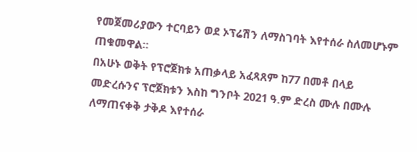የመጀመሪያውን ተርባይን ወደ ኦፕሬሽን ለማስገባት እየተሰራ ስለመሆኑም ጠቁመዋል።
በአሁኑ ወቅት የፕሮጀክቱ አጠቃላይ አፈጻጸም ከ77 በመቶ በላይ መድረሱንና ፕሮጀክቱን እስከ ግንቦት 2021 ዓ.ም ድረስ ሙሉ በሙሉ ለማጠናቀቅ ታቅዶ እየተሰራ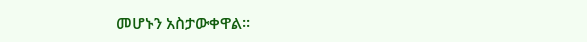መሆኑን አስታውቀዋል፡፡